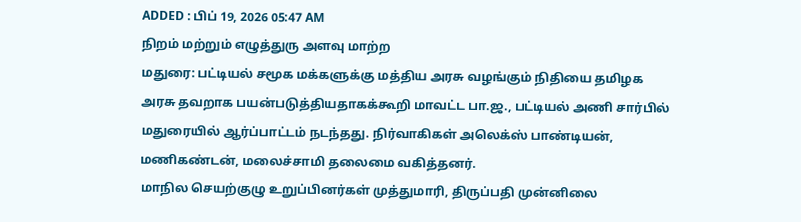ADDED : பிப் 19, 2026 05:47 AM
நிறம் மற்றும் எழுத்துரு அளவு மாற்ற
மதுரை: பட்டியல் சமூக மக்களுக்கு மத்திய அரசு வழங்கும் நிதியை தமிழக அரசு தவறாக பயன்படுத்தியதாகக்கூறி மாவட்ட பா.ஜ., பட்டியல் அணி சார்பில் மதுரையில் ஆர்ப்பாட்டம் நடந்தது. நிர்வாகிகள் அலெக்ஸ் பாண்டியன், மணிகண்டன், மலைச்சாமி தலைமை வகித்தனர்.
மாநில செயற்குழு உறுப்பினர்கள் முத்துமாரி, திருப்பதி முன்னிலை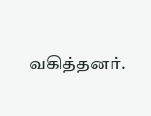வகித்தனர்.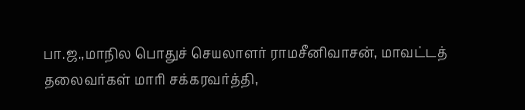பா.ஜ.,மாநில பொதுச் செயலாளர் ராமசீனிவாசன், மாவட்டத் தலைவர்கள் மாரி சக்கரவர்த்தி,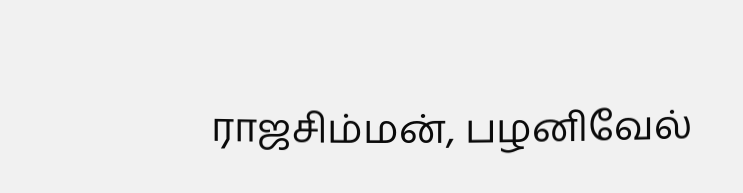ராஜசிம்மன், பழனிவேல்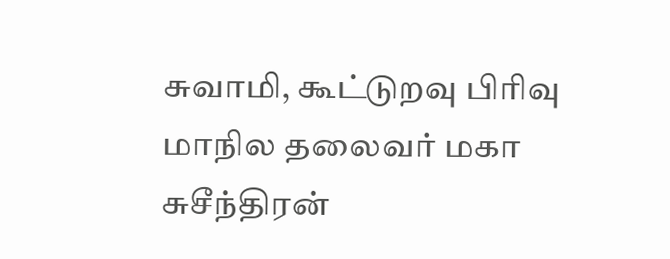சுவாமி, கூட்டுறவு பிரிவு மாநில தலைவர் மகா சுசீந்திரன்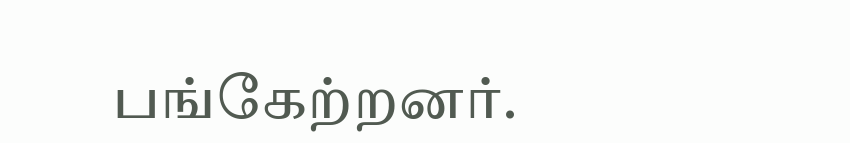பங்கேற்றனர்.